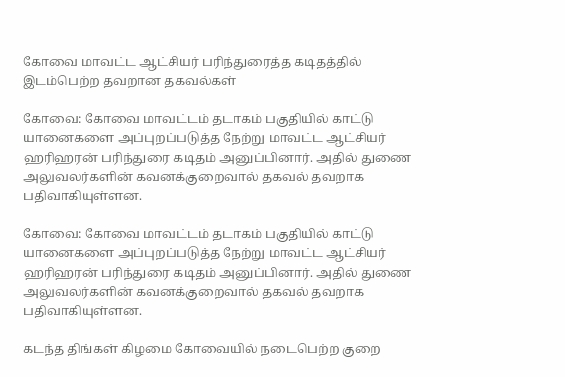கோவை மாவட்ட ஆட்சியர் பரிந்துரைத்த கடிதத்தில் இடம்பெற்ற தவறான தகவல்கள்

கோவை: கோவை மாவட்டம் தடாகம் பகுதியில் காட்டு யானைகளை அப்புறப்படுத்த நேற்று மாவட்ட ஆட்சியர் ஹரிஹரன் பரிந்துரை கடிதம் அனுப்பினார். அதில் துணை அலுவலர்களின் கவனக்குறைவால் தகவல் தவறாக பதிவாகியுள்ளன.

கோவை: கோவை மாவட்டம் தடாகம் பகுதியில் காட்டு யானைகளை அப்புறப்படுத்த நேற்று மாவட்ட ஆட்சியர் ஹரிஹரன் பரிந்துரை கடிதம் அனுப்பினார். அதில் துணை அலுவலர்களின் கவனக்குறைவால் தகவல் தவறாக பதிவாகியுள்ளன.

கடந்த திங்கள் கிழமை கோவையில் நடைபெற்ற குறை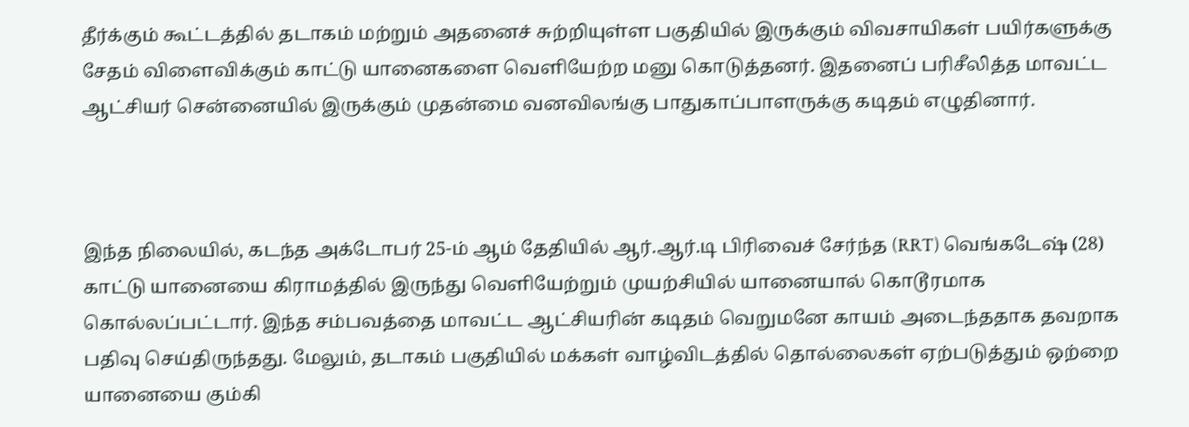தீர்க்கும் கூட்டத்தில் தடாகம் மற்றும் அதனைச் சுற்றியுள்ள பகுதியில் இருக்கும் விவசாயிகள் பயிர்களுக்கு சேதம் விளைவிக்கும் காட்டு யானைகளை வெளியேற்ற மனு கொடுத்தனர். இதனைப் பரிசீலித்த மாவட்ட ஆட்சியர் சென்னையில் இருக்கும் முதன்மை வனவிலங்கு பாதுகாப்பாளருக்கு கடிதம் எழுதினார்.



இந்த நிலையில், கடந்த அக்டோபர் 25-ம் ஆம் தேதியில் ஆர்.ஆர்.டி பிரிவைச் சேர்ந்த (RRT) வெங்கடேஷ் (28) காட்டு யானையை கிராமத்தில் இருந்து வெளியேற்றும் முயற்சியில் யானையால் கொடூரமாக கொல்லப்பட்டார். இந்த சம்பவத்தை மாவட்ட ஆட்சியரின் கடிதம் வெறுமனே காயம் அடைந்ததாக தவறாக பதிவு செய்திருந்தது. மேலும், தடாகம் பகுதியில் மக்கள் வாழ்விடத்தில் தொல்லைகள் ஏற்படுத்தும் ஒற்றை யானையை கும்கி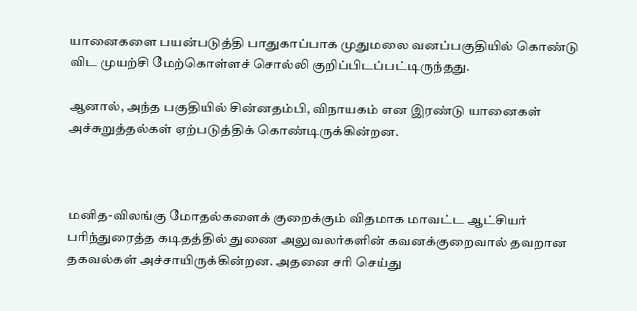யானைகளை பயன்படுத்தி பாதுகாப்பாக முதுமலை வனப்பகுதியில் கொண்டு விட முயற்சி மேற்கொள்ளச் சொல்லி குறிப்பிடப்பட்டிருந்தது.

ஆனால், அந்த பகுதியில் சின்னதம்பி, விநாயகம் என இரண்டு யானைகள் அச்சுறுத்தல்கள் ஏற்படுத்திக் கொண்டிருக்கின்றன.



மனித-விலங்கு மோதல்களைக் குறைக்கும் விதமாக மாவட்ட ஆட்சியர் பரிந்துரைத்த கடிதத்தில் துணை அலுவலர்களின் கவனக்குறைவால் தவறான தகவல்கள் அச்சாயிருக்கின்றன. அதனை சரி செய்து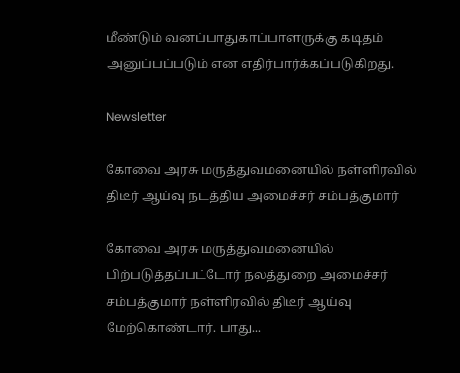மீண்டும் வனப்பாதுகாப்பாளருக்கு கடிதம் அனுப்பப்படும் என எதிர்பார்க்கப்படுகிறது.

Newsletter

கோவை அரசு மருத்துவமனையில் நள்ளிரவில் திடீர் ஆய்வு நடத்திய அமைச்சர் சம்பத்குமார்

கோவை அரசு மருத்துவமனையில் பிற்படுத்தப்பட்டோர் நலத்துறை அமைச்சர் சம்பத்குமார் நள்ளிரவில் திடீர் ஆய்வு மேற்கொண்டார். பாது...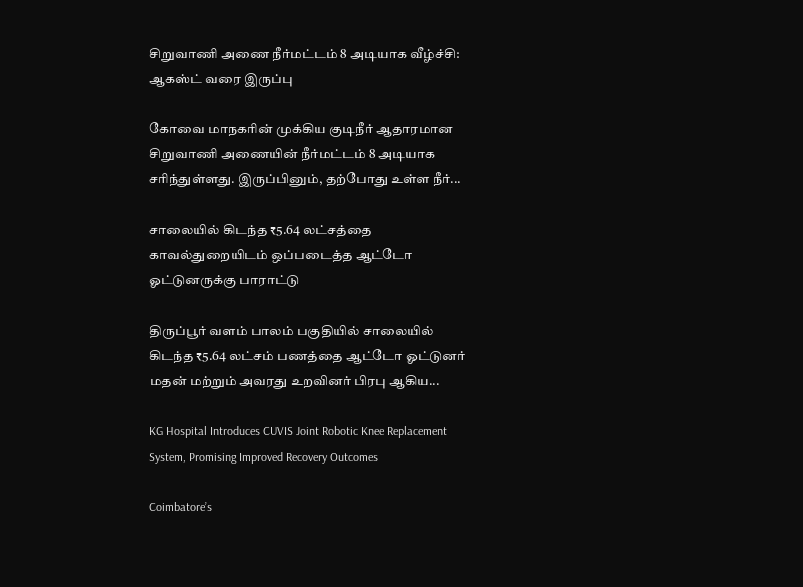சிறுவாணி அணை நீர்மட்டம் 8 அடியாக வீழ்ச்சி: ஆகஸ்ட் வரை இருப்பு

கோவை மாநகரின் முக்கிய குடிநீர் ஆதாரமான சிறுவாணி அணையின் நீர்மட்டம் 8 அடியாக சரிந்துள்ளது. இருப்பினும், தற்போது உள்ள நீர்...

சாலையில் கிடந்த ₹5.64 லட்சத்தை காவல்துறையிடம் ஒப்படைத்த ஆட்டோ ஓட்டுனருக்கு பாராட்டு

திருப்பூர் வளம் பாலம் பகுதியில் சாலையில் கிடந்த ₹5.64 லட்சம் பணத்தை ஆட்டோ ஓட்டுனர் மதன் மற்றும் அவரது உறவினர் பிரபு ஆகிய...

KG Hospital Introduces CUVIS Joint Robotic Knee Replacement System, Promising Improved Recovery Outcomes

Coimbatore’s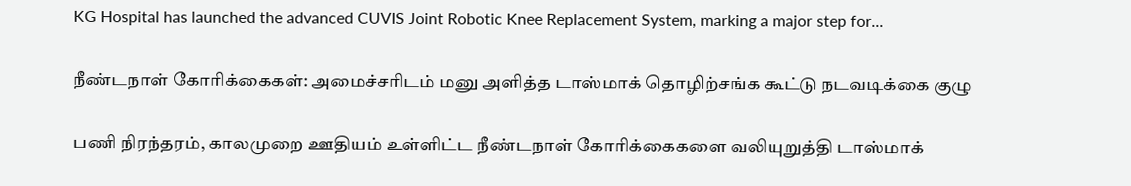KG Hospital has launched the advanced CUVIS Joint Robotic Knee Replacement System, marking a major step for...

நீண்டநாள் கோரிக்கைகள்: அமைச்சரிடம் மனு அளித்த டாஸ்மாக் தொழிற்சங்க கூட்டு நடவடிக்கை குழு

பணி நிரந்தரம், காலமுறை ஊதியம் உள்ளிட்ட நீண்டநாள் கோரிக்கைகளை வலியுறுத்தி டாஸ்மாக்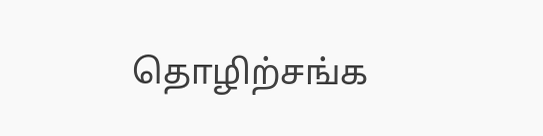தொழிற்சங்க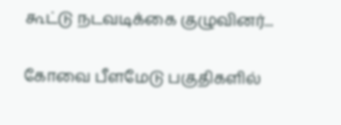கூட்டு நடவடிக்கை குழுவினர்...

கோவை பீளமேடு பகுதிகளில்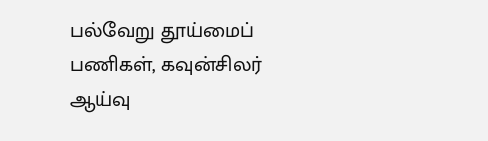பல்வேறு தூய்மைப் பணிகள், கவுன்சிலர் ஆய்வு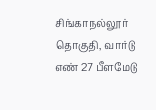சிங்காநல்லூர் தொகுதி, வார்டு எண் 27 பீளமேடு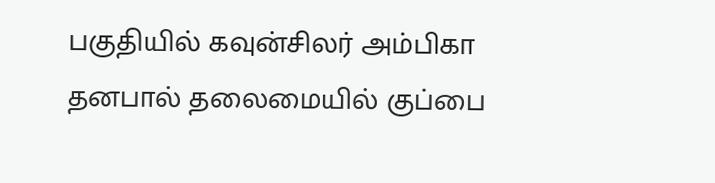பகுதியில் கவுன்சிலர் அம்பிகா தனபால் தலைமையில் குப்பை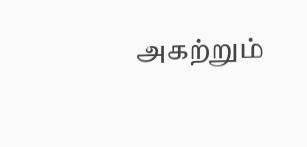அகற்றும்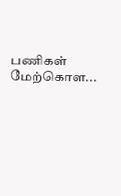பணிகள் மேற்கொள...